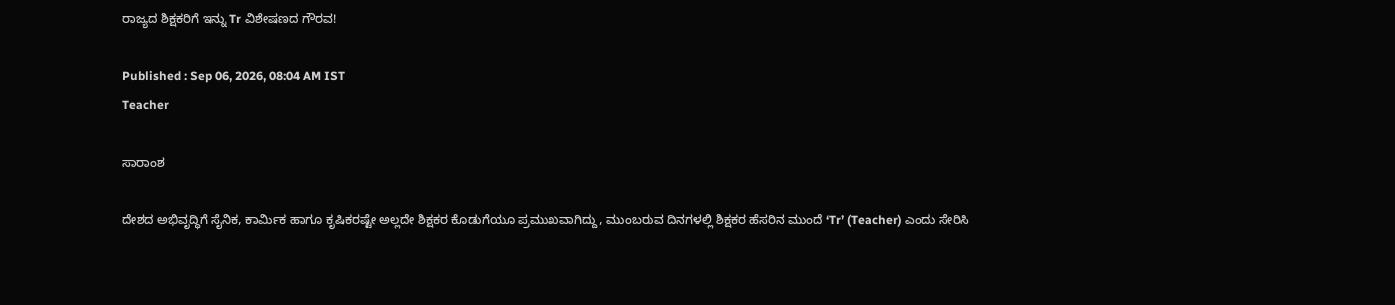ರಾಜ್ಯದ ಶಿಕ್ಷಕರಿಗೆ ಇನ್ನು Tr ವಿಶೇಷಣದ ಗೌರವ!

Published : Sep 06, 2026, 08:04 AM IST
Teacher

ಸಾರಾಂಶ

ದೇಶದ ಅಭಿವೃದ್ಧಿಗೆ ಸೈನಿಕ, ಕಾರ್ಮಿಕ ಹಾಗೂ ಕೃಷಿಕರಷ್ಟೇ ಅಲ್ಲದೇ ಶಿಕ್ಷಕರ ಕೊಡುಗೆಯೂ ಪ್ರಮುಖವಾಗಿದ್ದು, ಮುಂಬರುವ ದಿನಗಳಲ್ಲಿ ಶಿಕ್ಷಕರ ಹೆಸರಿನ ಮುಂದೆ ‘Tr’ (Teacher) ಎಂದು ಸೇರಿಸಿ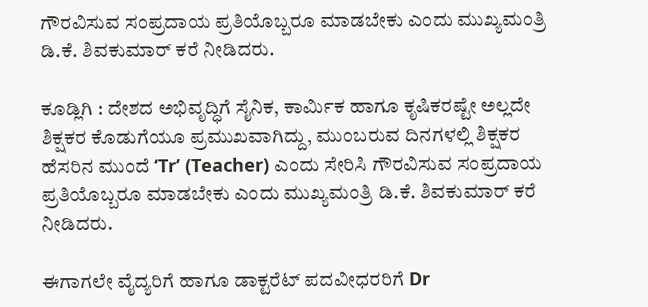ಗೌರವಿಸುವ ಸಂಪ್ರದಾಯ ಪ್ರತಿಯೊಬ್ಬರೂ ಮಾಡಬೇಕು ಎಂದು ಮುಖ್ಯಮಂತ್ರಿ ಡಿ.ಕೆ. ಶಿವಕುಮಾರ್‌ ಕರೆ ನೀಡಿದರು.

ಕೂಡ್ಲಿಗಿ : ದೇಶದ ಅಭಿವೃದ್ಧಿಗೆ ಸೈನಿಕ, ಕಾರ್ಮಿಕ ಹಾಗೂ ಕೃಷಿಕರಷ್ಟೇ ಅಲ್ಲದೇ ಶಿಕ್ಷಕರ ಕೊಡುಗೆಯೂ ಪ್ರಮುಖವಾಗಿದ್ದು, ಮುಂಬರುವ ದಿನಗಳಲ್ಲಿ ಶಿಕ್ಷಕರ ಹೆಸರಿನ ಮುಂದೆ ‘Tr’ (Teacher) ಎಂದು ಸೇರಿಸಿ ಗೌರವಿಸುವ ಸಂಪ್ರದಾಯ ಪ್ರತಿಯೊಬ್ಬರೂ ಮಾಡಬೇಕು ಎಂದು ಮುಖ್ಯಮಂತ್ರಿ ಡಿ.ಕೆ. ಶಿವಕುಮಾರ್‌ ಕರೆ ನೀಡಿದರು.

ಈಗಾಗಲೇ ವೈದ್ಯರಿಗೆ ಹಾಗೂ ಡಾಕ್ಟರೆಟ್‌ ಪದವೀಧರರಿಗೆ Dr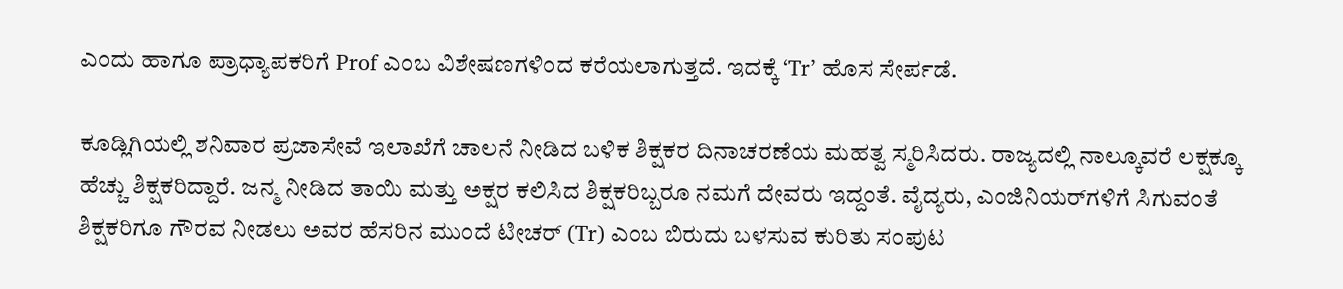ಎಂದು ಹಾಗೂ ಪ್ರಾಧ್ಯಾಪಕರಿಗೆ Prof ಎಂಬ ವಿಶೇಷಣಗಳಿಂದ ಕರೆಯಲಾಗುತ್ತದೆ. ಇದಕ್ಕೆ ‘Tr’ ಹೊಸ ಸೇರ್ಪಡೆ.

ಕೂಡ್ಲಿಗಿಯಲ್ಲಿ ಶನಿವಾರ ಪ್ರಜಾಸೇವೆ ಇಲಾಖೆಗೆ ಚಾಲನೆ ನೀಡಿದ ಬಳಿಕ ಶಿಕ್ಷಕರ ದಿನಾಚರಣೆಯ ಮಹತ್ವ ಸ್ಮರಿಸಿದರು. ರಾಜ್ಯದಲ್ಲಿ ನಾಲ್ಕೂವರೆ ಲಕ್ಷಕ್ಕೂ ಹೆಚ್ಚು ಶಿಕ್ಷಕರಿದ್ದಾರೆ. ಜನ್ಮ ನೀಡಿದ ತಾಯಿ ಮತ್ತು ಅಕ್ಷರ ಕಲಿಸಿದ ಶಿಕ್ಷಕರಿಬ್ಬರೂ ನಮಗೆ ದೇವರು ಇದ್ದಂತೆ. ವೈದ್ಯರು, ಎಂಜಿನಿಯರ್‌ಗಳಿಗೆ ಸಿಗುವಂತೆ ಶಿಕ್ಷಕರಿಗೂ ಗೌರವ ನೀಡಲು ಅವರ ಹೆಸರಿನ ಮುಂದೆ ಟೀಚರ್ (Tr) ಎಂಬ ಬಿರುದು ಬಳಸುವ ಕುರಿತು ಸಂಪುಟ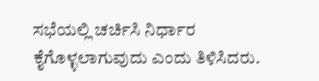ಸಭೆಯಲ್ಲಿ ಚರ್ಚಿಸಿ ನಿರ್ಧಾರ ಕೈಗೊಳ್ಳಲಾಗುವುದು ಎಂದು ತಿಳಿಸಿದರು.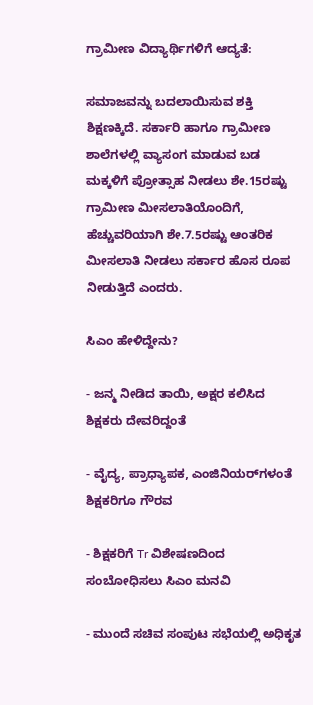ಗ್ರಾಮೀಣ ವಿದ್ಯಾರ್ಥಿಗಳಿಗೆ ಆದ್ಯತೆ:

ಸಮಾಜವನ್ನು ಬದಲಾಯಿಸುವ ಶಕ್ತಿ ಶಿಕ್ಷಣಕ್ಕಿದೆ. ಸರ್ಕಾರಿ ಹಾಗೂ ಗ್ರಾಮೀಣ ಶಾಲೆಗಳಲ್ಲಿ ವ್ಯಾಸಂಗ ಮಾಡುವ ಬಡ ಮಕ್ಕಳಿಗೆ ಪ್ರೋತ್ಸಾಹ ನೀಡಲು ಶೇ.15ರಷ್ಟು ಗ್ರಾಮೀಣ ಮೀಸಲಾತಿಯೊಂದಿಗೆ, ಹೆಚ್ಚುವರಿಯಾಗಿ ಶೇ.7.5ರಷ್ಟು ಆಂತರಿಕ ಮೀಸಲಾತಿ ನೀಡಲು ಸರ್ಕಾರ ಹೊಸ ರೂಪ ನೀಡುತ್ತಿದೆ ಎಂದರು.

ಸಿಎಂ ಹೇಳಿದ್ದೇನು?

- ಜನ್ಮ ನೀಡಿದ ತಾಯಿ, ಅಕ್ಷರ ಕಲಿಸಿದ ಶಿಕ್ಷಕರು ದೇವರಿದ್ದಂತೆ

- ವೈದ್ಯ, ಪ್ರಾಧ್ಯಾಪಕ, ಎಂಜಿನಿಯರ್‌ಗಳಂತೆ ಶಿಕ್ಷಕರಿಗೂ ಗೌರವ

- ಶಿಕ್ಷಕರಿಗೆ Tr ವಿಶೇಷಣದಿಂದ ಸಂಬೋಧಿಸಲು ಸಿಎಂ ಮನವಿ

- ಮುಂದೆ ಸಚಿವ ಸಂಪುಟ ಸಭೆಯಲ್ಲಿ ಅಧಿಕೃತ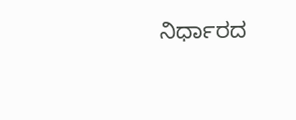ನಿರ್ಧಾರದ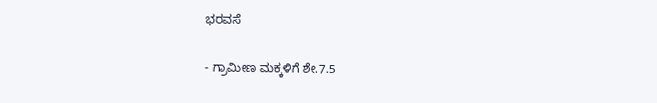ಭರವಸೆ

- ಗ್ರಾಮೀಣ ಮಕ್ಕಳಿಗೆ ಶೇ.7.5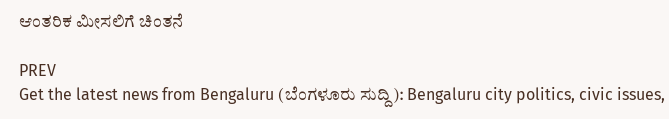ಆಂತರಿಕ ಮೀಸಲಿಗೆ ಚಿಂತನೆ

PREV
Get the latest news from Bengaluru (ಬೆಂಗಳೂರು ಸುದ್ದಿ): Bengaluru city politics, civic issues,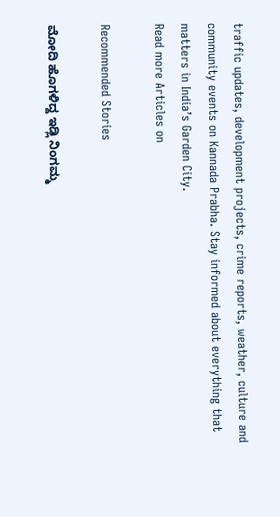traffic updates, development projects, crime reports, weather, culture and community events on Kannada Prabha. Stay informed about everything that matters in India’s Garden City.
Read more Articles on

Recommended Stories

ಮೋದಿ ಹೊಗಳಿದ್ದ ಇಡ್ಲಿ ನಿಂಗಮ್ಮ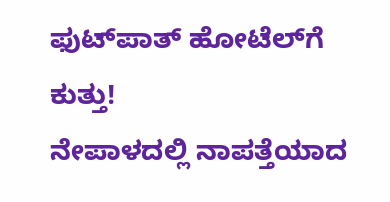ಫುಟ್‌ಪಾತ್‌ ಹೋಟೆಲ್‌ಗೆ ಕುತ್ತು!
ನೇಪಾಳದಲ್ಲಿ ನಾಪತ್ತೆಯಾದ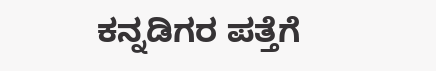ಕನ್ನಡಿಗರ ಪತ್ತೆಗೆ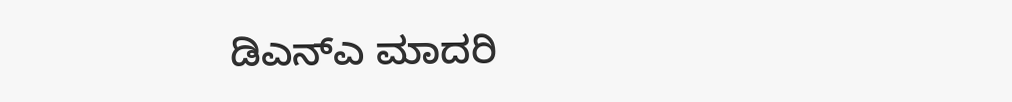ಡಿಎನ್‌ಎ ಮಾದರಿ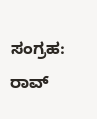ಸಂಗ್ರಹ: ರಾವ್‌